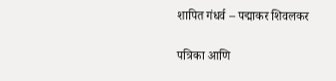शापित गंधर्व – पद्माकर शिवलकर

पत्रिका आणि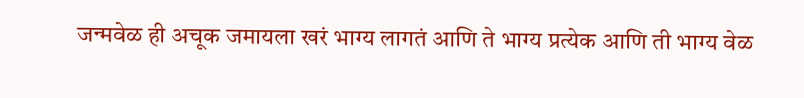जन्मवेळ ही अचूक जमायला खरं भाग्य लागतं आणि ते भाग्य प्रत्येक आणि ती भाग्य वेळ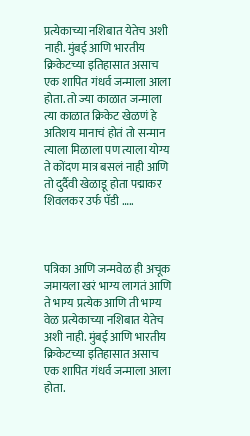प्रत्येकाच्या नशिबात येतेच अशी नाही. मुंबई आणि भारतीय क्रिकेटच्या इतिहासात असाच एक शापित गंधर्व जन्माला आला होता. तो ज्या काळात जन्माला त्या काळात क्रिकेट खेळणं हे अतिशय मानाचं होतं तो सन्मान त्याला मिळाला पण त्याला योग्य ते कोंदण मात्र बसलं नाही आणि तो दुर्दैवी खेळाडू होता पद्माकर शिवलकर उर्फ पॅडी …..



पत्रिका आणि जन्मवेळ ही अचूक जमायला खरं भाग्य लागतं आणि ते भाग्य प्रत्येक आणि ती भाग्य वेळ प्रत्येकाच्या नशिबात येतेच अशी नाही. मुंबई आणि भारतीय क्रिकेटच्या इतिहासात असाच एक शापित गंधर्व जन्माला आला होता.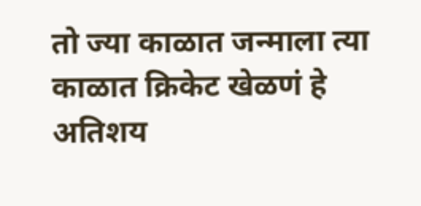तो ज्या काळात जन्माला त्या काळात क्रिकेट खेळणं हे अतिशय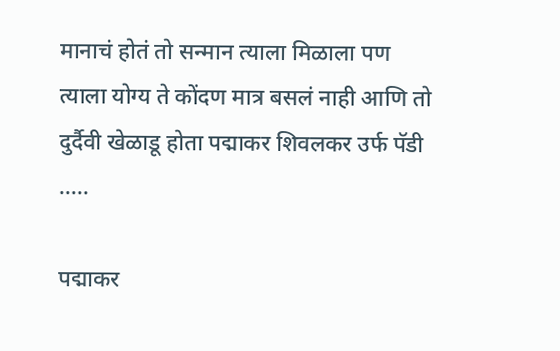मानाचं होतं तो सन्मान त्याला मिळाला पण त्याला योग्य ते कोंदण मात्र बसलं नाही आणि तो दुर्दैवी खेळाडू होता पद्माकर शिवलकर उर्फ पॅडी …..

पद्माकर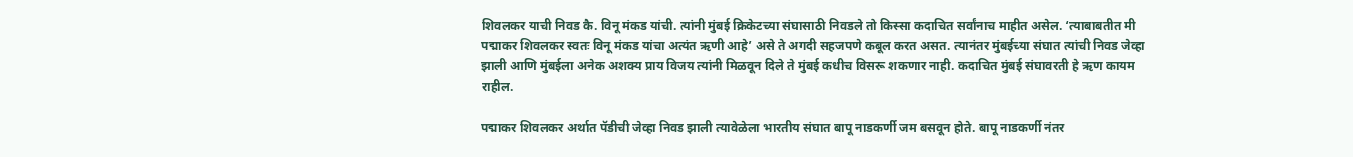शिवलकर याची निवड कै. विनू मंकड यांची. त्यांनी मुंबई क्रिकेटच्या संघासाठी निवडले तो किस्सा कदाचित सर्वांनाच माहीत असेल. ‘त्याबाबतीत मी पद्माकर शिवलकर स्वतः विनू मंकड यांचा अत्यंत ऋणी आहे’ असे ते अगदी सहजपणे कबूल करत असत. त्यानंतर मुंबईच्या संघात त्यांची निवड जेव्हा झाली आणि मुंबईला अनेक अशक्य प्राय विजय त्यांनी मिळवून दिले ते मुंबई कधीच विसरू शकणार नाही. कदाचित मुंबई संघावरती हे ऋण कायम राहील.

पद्माकर शिवलकर अर्थात पॅडीची जेव्हा निवड झाली त्यावेळेला भारतीय संघात बापू नाडकर्णी जम बसवून होते. बापू नाडकर्णी नंतर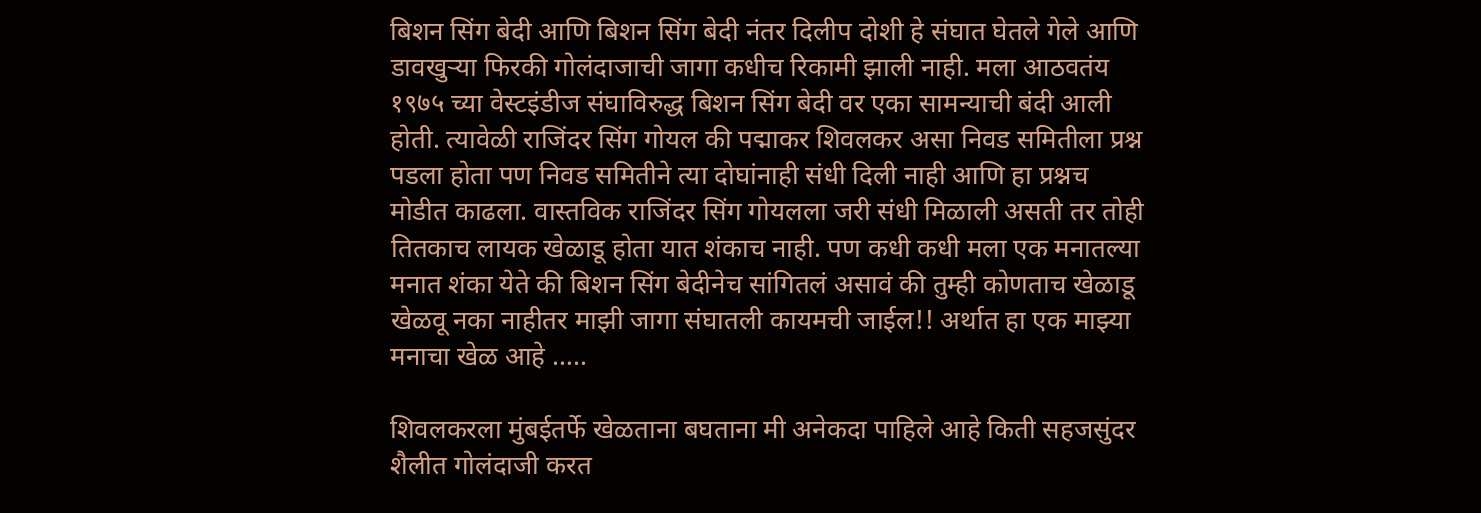बिशन सिंग बेदी आणि बिशन सिंग बेदी नंतर दिलीप दोशी हे संघात घेतले गेले आणि डावखुऱ्या फिरकी गोलंदाजाची जागा कधीच रिकामी झाली नाही. मला आठवतंय १९७५ च्या वेस्टइंडीज संघाविरुद्ध बिशन सिंग बेदी वर एका सामन्याची बंदी आली होती. त्यावेळी राजिंदर सिंग गोयल की पद्माकर शिवलकर असा निवड समितीला प्रश्न पडला होता पण निवड समितीने त्या दोघांनाही संधी दिली नाही आणि हा प्रश्नच मोडीत काढला. वास्तविक राजिंदर सिंग गोयलला जरी संधी मिळाली असती तर तोही तितकाच लायक खेळाडू होता यात शंकाच नाही. पण कधी कधी मला एक मनातल्या मनात शंका येते की बिशन सिंग बेदीनेच सांगितलं असावं की तुम्ही कोणताच खेळाडू खेळवू नका नाहीतर माझी जागा संघातली कायमची जाईल!! अर्थात हा एक माझ्या मनाचा खेळ आहे …..

शिवलकरला मुंबईतर्फे खेळताना बघताना मी अनेकदा पाहिले आहे किती सहजसुंदर शैलीत गोलंदाजी करत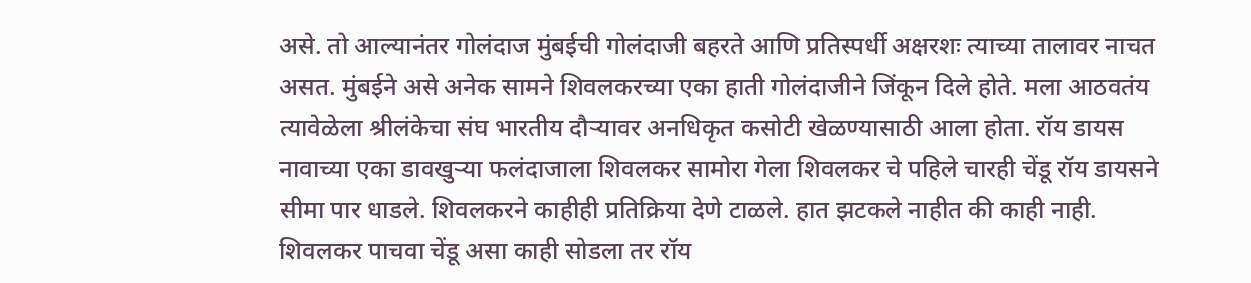असे. तो आल्यानंतर गोलंदाज मुंबईची गोलंदाजी बहरते आणि प्रतिस्पर्धी अक्षरशः त्याच्या तालावर नाचत असत. मुंबईने असे अनेक सामने शिवलकरच्या एका हाती गोलंदाजीने जिंकून दिले होते. मला आठवतंय त्यावेळेला श्रीलंकेचा संघ भारतीय दौऱ्यावर अनधिकृत कसोटी खेळण्यासाठी आला होता. रॉय डायस नावाच्या एका डावखुऱ्या फलंदाजाला शिवलकर सामोरा गेला शिवलकर चे पहिले चारही चेंडू रॉय डायसने सीमा पार धाडले. शिवलकरने काहीही प्रतिक्रिया देणे टाळले. हात झटकले नाहीत की काही नाही. शिवलकर पाचवा चेंडू असा काही सोडला तर रॉय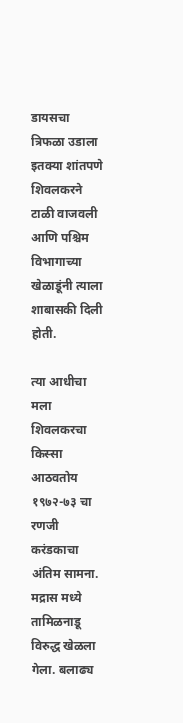डायसचा त्रिफळा उडाला इतक्या शांतपणे शिवलकरने टाळी वाजवली आणि पश्चिम विभागाच्या खेळाडूंनी त्याला शाबासकी दिली होती.

त्या आधीचा मला शिवलकरचा किस्सा आठवतोय १९७२-७३ चा रणजी करंडकाचा अंतिम सामना. मद्रास मध्ये तामिळनाडू विरुद्ध खेळला गेला. बलाढ्य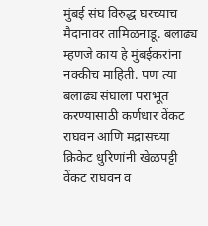मुंबई संघ विरुद्ध घरच्याच मैदानावर तामिळनाडू. बलाढ्य म्हणजे काय हे मुंबईकरांना नक्कीच माहिती. पण त्या बलाढ्य संघाला पराभूत करण्यासाठी कर्णधार वेंकट राघवन आणि मद्रासच्या क्रिकेट धुरिणांनी खेळपट्टी वेंकट राघवन व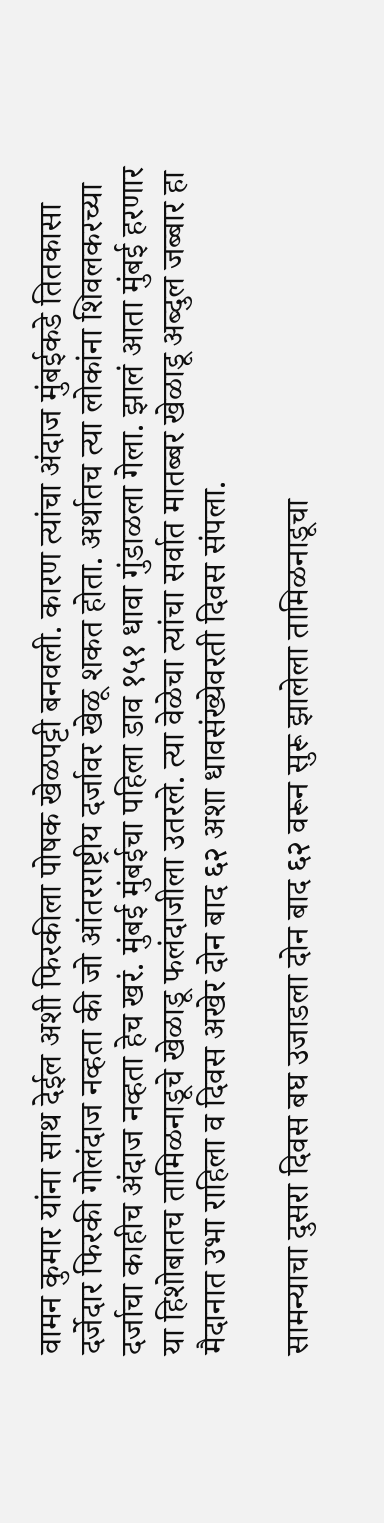वामन कुमार यांना साथ देईल अशी फिरकीला पोषक खेळपट्टी बनवली. कारण त्यांचा अंदाज मुंबईकडे तितकासा दर्जेदार फिरकी गोलंदाज नव्हता की जो आंतरराष्ट्रीय दर्जावर खेळू शकत होता. अर्थातच त्या लोकांना शिवलकरच्या दर्जाचा काहीच अंदाज नव्हता हेच खरं. मुंबई मुंबईचा पहिला डाव १५१ धावा गुंडाळला गेला. झालं आता मुंबई हरणार या हिशोबातच तामिळनाडूचे खेळाडू फलंदाजीला उतरले. त्या वेळेचा त्यांचा सर्वात मातब्बर खेळाडू अब्दुल जब्बार हा मैदानात उभा राहिला व दिवस अखेर दोन बाद ६२ अशा धावसंख्येवरती दिवस संपला.

सामन्याचा दुसरा दिवस बघ उजाडला दोन बाद ६२ वरून सुरू झालेला तामिळनाडूचा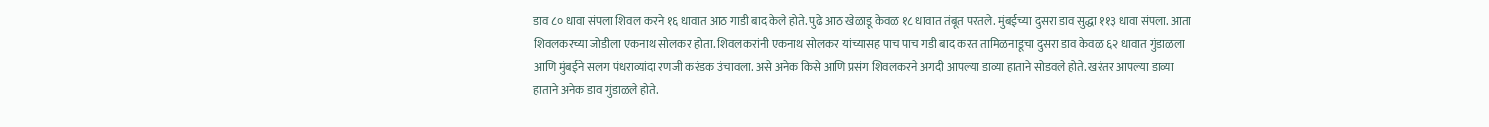डाव ८० धावा संपला शिवल करने १६ धावात आठ गाडी बाद केले होते. पुढे आठ खेळाडू केवळ १८ धावात तंबूत परतले. मुंबईच्या दुसरा डाव सुद्धा ११३ धावा संपला. आता शिवलकरच्या जोडीला एकनाथ सोलकर होता. शिवलकरांनी एकनाथ सोलकर यांच्यासह पाच पाच गडी बाद करत तामिळनाडूचा दुसरा डाव केवळ ६२ धावात गुंडाळला आणि मुंबईने सलग पंधराव्यांदा रणजी करंडक उंचावला. असे अनेक किसे आणि प्रसंग शिवलकरने अगदी आपल्या डाव्या हाताने सोडवले होते. खरंतर आपल्या डाव्या हाताने अनेक डाव गुंडाळले होते.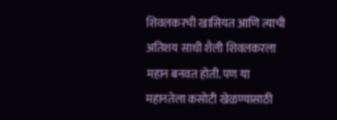शिवलकरची खासियत आणि त्याची अतिशय साधी शैली शिवलकरला महान बनवत होती. पण या महानतेला कसोटी खेळण्यासाठी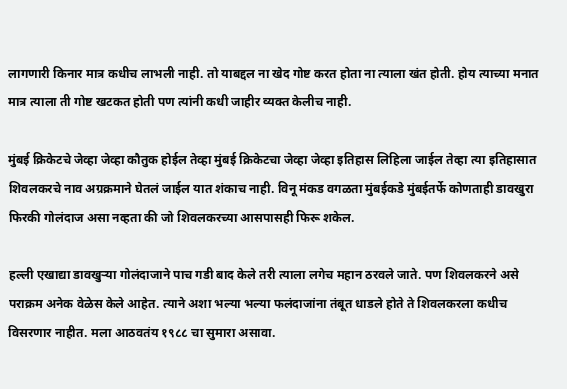लागणारी किनार मात्र कधीच लाभली नाही. तो याबद्दल ना खेद गोष्ट करत होता ना त्याला खंत होती. होय त्याच्या मनात मात्र त्याला ती गोष्ट खटकत होती पण त्यांनी कधी जाहीर व्यक्त केलीच नाही.

मुंबई क्रिकेटचे जेव्हा जेव्हा कौतुक होईल तेव्हा मुंबई क्रिकेटचा जेव्हा जेव्हा इतिहास लिहिला जाईल तेव्हा त्या इतिहासात शिवलकरचे नाव अग्रक्रमाने घेतलं जाईल यात शंकाच नाही. विनू मंकड वगळता मुंबईकडे मुंबईतर्फे कोणताही डावखुरा फिरकी गोलंदाज असा नव्हता की जो शिवलकरच्या आसपासही फिरू शकेल.

हल्ली एखाद्या डावखुऱ्या गोलंदाजाने पाच गडी बाद केले तरी त्याला लगेच महान ठरवले जाते. पण शिवलकरने असे पराक्रम अनेक वेळेस केले आहेत. त्याने अशा भल्या भल्या फलंदाजांना तंबूत धाडले होते ते शिवलकरला कधीच विसरणार नाहीत. मला आठवतंय १९८८ चा सुमारा असावा.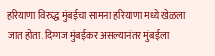हरियाणा विरुद्ध मुंबईचा सामना हरियाणा मध्ये खेळला जात होता. दिग्गज मुंबईकर असल्यानंतर मुंबईला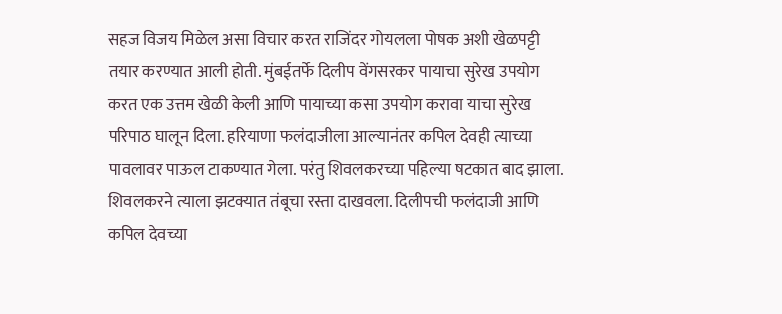सहज विजय मिळेल असा विचार करत राजिंदर गोयलला पोषक अशी खेळपट्टी तयार करण्यात आली होती. मुंबईतर्फे दिलीप वेंगसरकर पायाचा सुरेख उपयोग करत एक उत्तम खेळी केली आणि पायाच्या कसा उपयोग करावा याचा सुरेख परिपाठ घालून दिला. हरियाणा फलंदाजीला आल्यानंतर कपिल देवही त्याच्या पावलावर पाऊल टाकण्यात गेला. परंतु शिवलकरच्या पहिल्या षटकात बाद झाला. शिवलकरने त्याला झटक्यात तंबूचा रस्ता दाखवला. दिलीपची फलंदाजी आणि कपिल देवच्या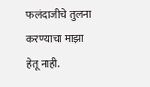फलंदाजीचे तुलना करण्याचा माझा हेतू नाही.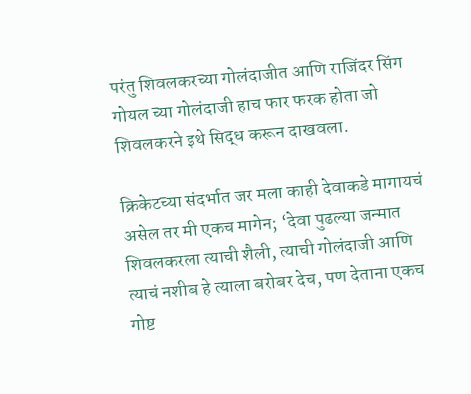परंतु शिवलकरच्या गोलंदाजीत आणि राजिंदर सिंग गोयल च्या गोलंदाजी हाच फार फरक होता जो शिवलकरने इथे सिद्ध करून दाखवला.

क्रिकेटच्या संदर्भात जर मला काही देवाकडे मागायचं असेल तर मी एकच मागेन; ‘देवा पुढल्या जन्मात शिवलकरला त्याची शैली, त्याची गोलंदाजी आणि त्याचं नशीब हे त्याला बरोबर देच, पण देताना एकच गोष्ट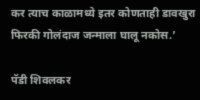कर त्याच काळामध्ये इतर कोणताही डावखुरा फिरकी गोलंदाज जन्माला घालू नकोस.’

पॅडी शिवलकर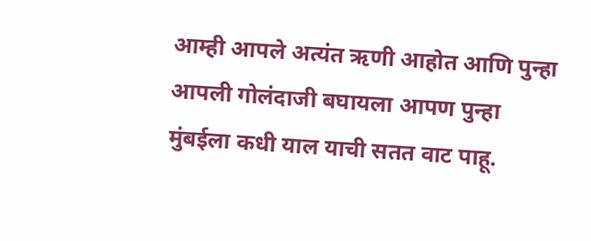आम्ही आपले अत्यंत ऋणी आहोत आणि पुन्हा आपली गोलंदाजी बघायला आपण पुन्हा मुंबईला कधी याल याची सतत वाट पाहू.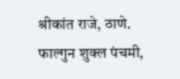श्रीकांत राजे, ठाणे.
फाल्गुन शुक्ल पंचमी,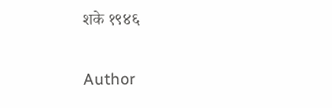शके १९४६

Author